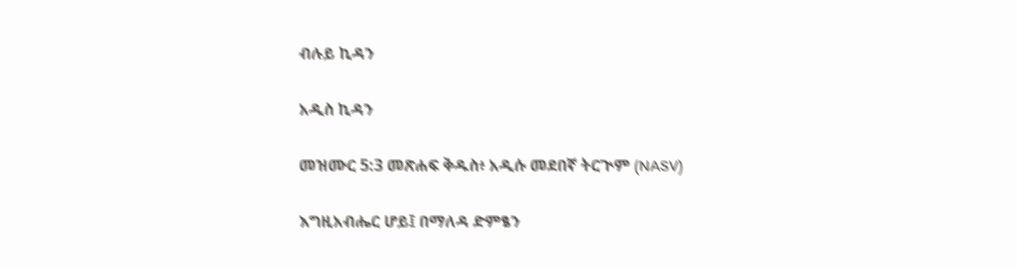ብሉይ ኪዳን

አዲስ ኪዳን

መዝሙር 5:3 መጽሐፍ ቅዱስ፥ አዲሱ መደበኛ ትርጒም (NASV)

እግዚአብሔር ሆይ፤ በማለዳ ድምፄን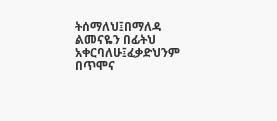ትሰማለህ፤በማለዳ ልመናዬን በፊትህ አቀርባለሁ፤ፈቃድህንም በጥሞና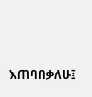እጠባበቃለሁ፤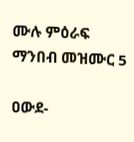ሙሉ ምዕራፍ ማንበብ መዝሙር 5

ዐውደ-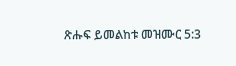ጽሑፍ ይመልከቱ መዝሙር 5:3